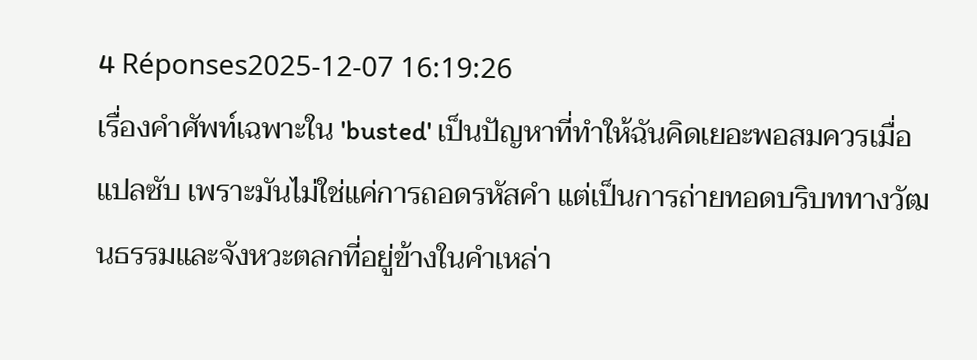4 Réponses2025-12-07 16:19:26
เรื่องคำศัพท์เฉพาะใน 'busted' เป็นปัญหาที่ทำให้ฉันคิดเยอะพอสมควรเมื่อแปลซับ เพราะมันไม่ใช่แค่การถอดรหัสคำ แต่เป็นการถ่ายทอดบริบททางวัฒนธรรมและจังหวะตลกที่อยู่ข้างในคำเหล่า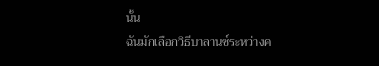นั้น
ฉันมักเลือกวิธีบาลานซ์ระหว่างค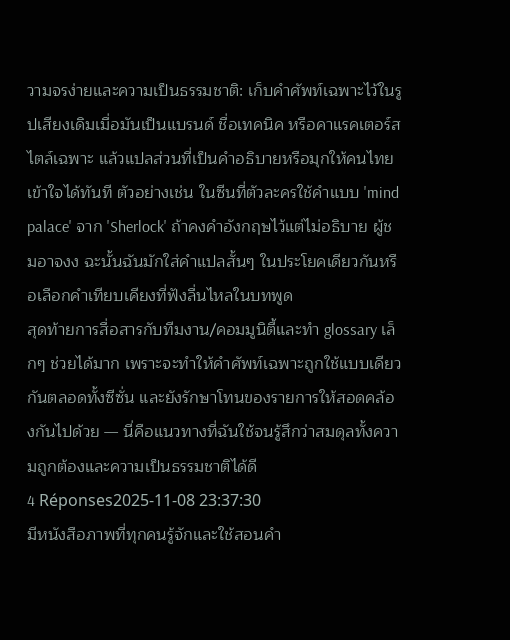วามจรง่ายและความเป็นธรรมชาติ: เก็บคำศัพท์เฉพาะไว้ในรูปเสียงเดิมเมื่อมันเป็นแบรนด์ ชื่อเทคนิค หรือคาแรคเตอร์สไตล์เฉพาะ แล้วแปลส่วนที่เป็นคำอธิบายหรือมุกให้คนไทยเข้าใจได้ทันที ตัวอย่างเช่น ในซีนที่ตัวละครใช้คำแบบ 'mind palace' จาก 'Sherlock' ถ้าคงคำอังกฤษไว้แต่ไม่อธิบาย ผู้ชมอาจงง ฉะนั้นฉันมักใส่คำแปลสั้นๆ ในประโยคเดียวกันหรือเลือกคำเทียบเคียงที่ฟังลื่นไหลในบทพูด
สุดท้ายการสื่อสารกับทีมงาน/คอมมูนิตี้และทำ glossary เล็กๆ ช่วยได้มาก เพราะจะทำให้คำศัพท์เฉพาะถูกใช้แบบเดียวกันตลอดทั้งซีซั่น และยังรักษาโทนของรายการให้สอดคล้องกันไปด้วย — นี่คือแนวทางที่ฉันใช้จนรู้สึกว่าสมดุลทั้งความถูกต้องและความเป็นธรรมชาติได้ดี
4 Réponses2025-11-08 23:37:30
มีหนังสือภาพที่ทุกคนรู้จักและใช้สอนคำ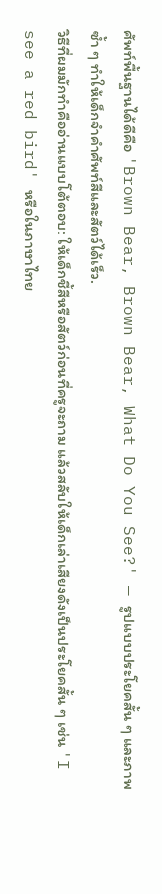ศัพท์พื้นฐานได้ดีคือ 'Brown Bear, Brown Bear, What Do You See?' — รูปแบบประโยคสั้น ๆ และภาพซ้ำ ๆ ทำให้เด็กจำคำศัพท์สีและสัตว์ได้เร็ว.
วิธีที่ผมมักทำคืออ่านแบบโต้ตอบ: ให้เด็กชี้สีหรือสัตว์ก่อนที่ครูจะถาม แล้วสลับให้เด็กเล่าเสียงดังเป็นประโยคสั้น ๆ เช่น 'I see a red bird' หรือในภาษาไทย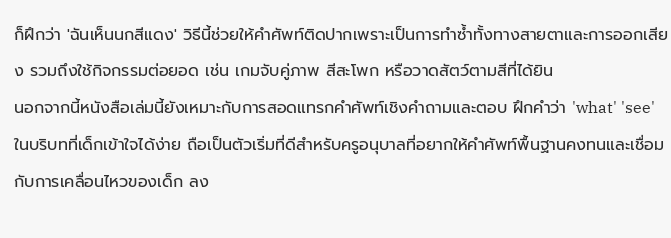ก็ฝึกว่า 'ฉันเห็นนกสีแดง' วิธีนี้ช่วยให้คำศัพท์ติดปากเพราะเป็นการทำซ้ำทั้งทางสายตาและการออกเสียง รวมถึงใช้กิจกรรมต่อยอด เช่น เกมจับคู่ภาพ สีสะโพก หรือวาดสัตว์ตามสีที่ได้ยิน
นอกจากนี้หนังสือเล่มนี้ยังเหมาะกับการสอดแทรกคำศัพท์เชิงคำถามและตอบ ฝึกคำว่า 'what' 'see' ในบริบทที่เด็กเข้าใจได้ง่าย ถือเป็นตัวเริ่มที่ดีสำหรับครูอนุบาลที่อยากให้คำศัพท์พื้นฐานคงทนและเชื่อมกับการเคลื่อนไหวของเด็ก ลง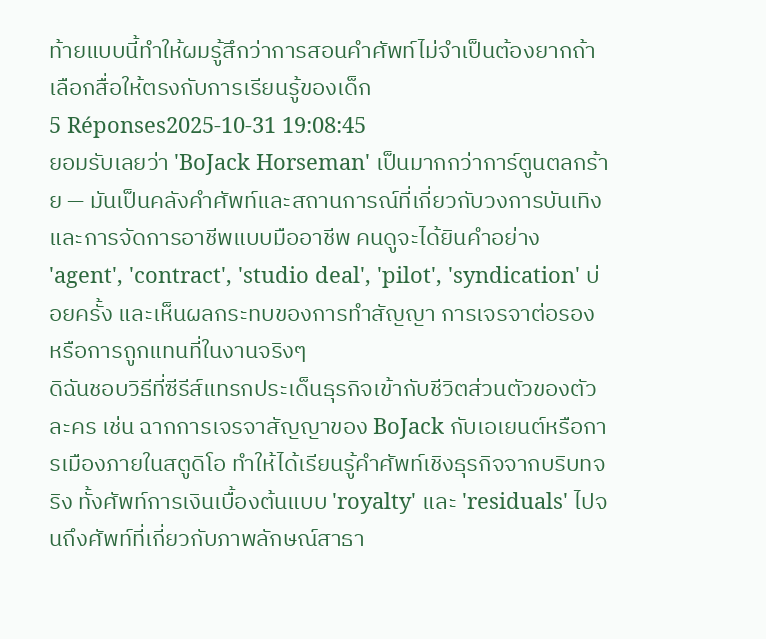ท้ายแบบนี้ทำให้ผมรู้สึกว่าการสอนคำศัพท์ไม่จำเป็นต้องยากถ้าเลือกสื่อให้ตรงกับการเรียนรู้ของเด็ก
5 Réponses2025-10-31 19:08:45
ยอมรับเลยว่า 'BoJack Horseman' เป็นมากกว่าการ์ตูนตลกร้าย — มันเป็นคลังคำศัพท์และสถานการณ์ที่เกี่ยวกับวงการบันเทิงและการจัดการอาชีพแบบมืออาชีพ คนดูจะได้ยินคำอย่าง 'agent', 'contract', 'studio deal', 'pilot', 'syndication' บ่อยครั้ง และเห็นผลกระทบของการทำสัญญา การเจรจาต่อรอง หรือการถูกแทนที่ในงานจริงๆ
ดิฉันชอบวิธีที่ซีรีส์แทรกประเด็นธุรกิจเข้ากับชีวิตส่วนตัวของตัวละคร เช่น ฉากการเจรจาสัญญาของ BoJack กับเอเยนต์หรือการเมืองภายในสตูดิโอ ทำให้ได้เรียนรู้คำศัพท์เชิงธุรกิจจากบริบทจริง ทั้งศัพท์การเงินเบื้องต้นแบบ 'royalty' และ 'residuals' ไปจนถึงศัพท์ที่เกี่ยวกับภาพลักษณ์สาธา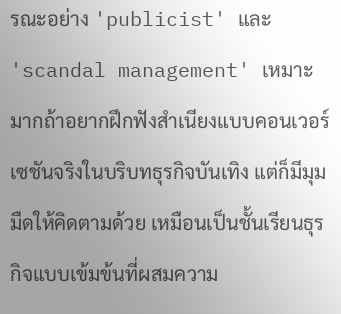รณะอย่าง 'publicist' และ 'scandal management' เหมาะมากถ้าอยากฝึกฟังสำเนียงแบบคอนเวอร์เซชันจริงในบริบทธุรกิจบันเทิง แต่ก็มีมุมมืดให้คิดตามด้วย เหมือนเป็นชั้นเรียนธุรกิจแบบเข้มข้นที่ผสมความ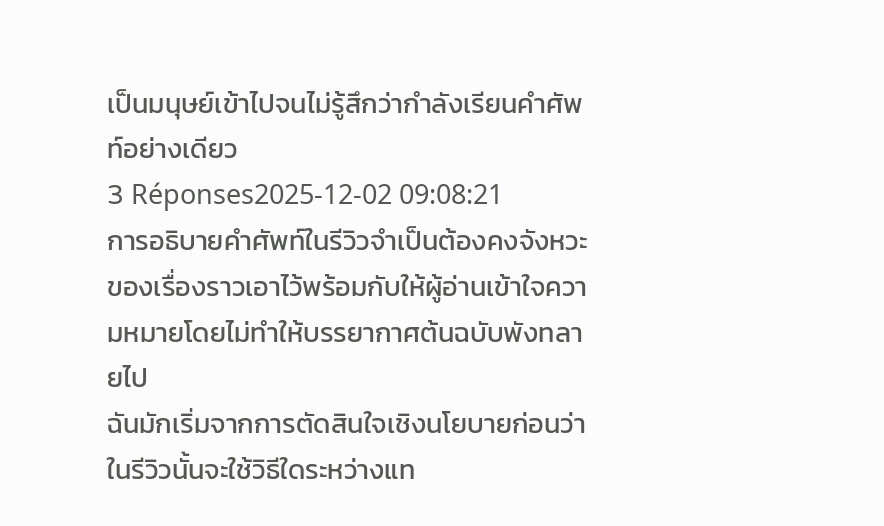เป็นมนุษย์เข้าไปจนไม่รู้สึกว่ากำลังเรียนคำศัพท์อย่างเดียว
3 Réponses2025-12-02 09:08:21
การอธิบายคำศัพท์ในรีวิวจำเป็นต้องคงจังหวะของเรื่องราวเอาไว้พร้อมกับให้ผู้อ่านเข้าใจความหมายโดยไม่ทำให้บรรยากาศต้นฉบับพังทลายไป
ฉันมักเริ่มจากการตัดสินใจเชิงนโยบายก่อนว่าในรีวิวนั้นจะใช้วิธีใดระหว่างแท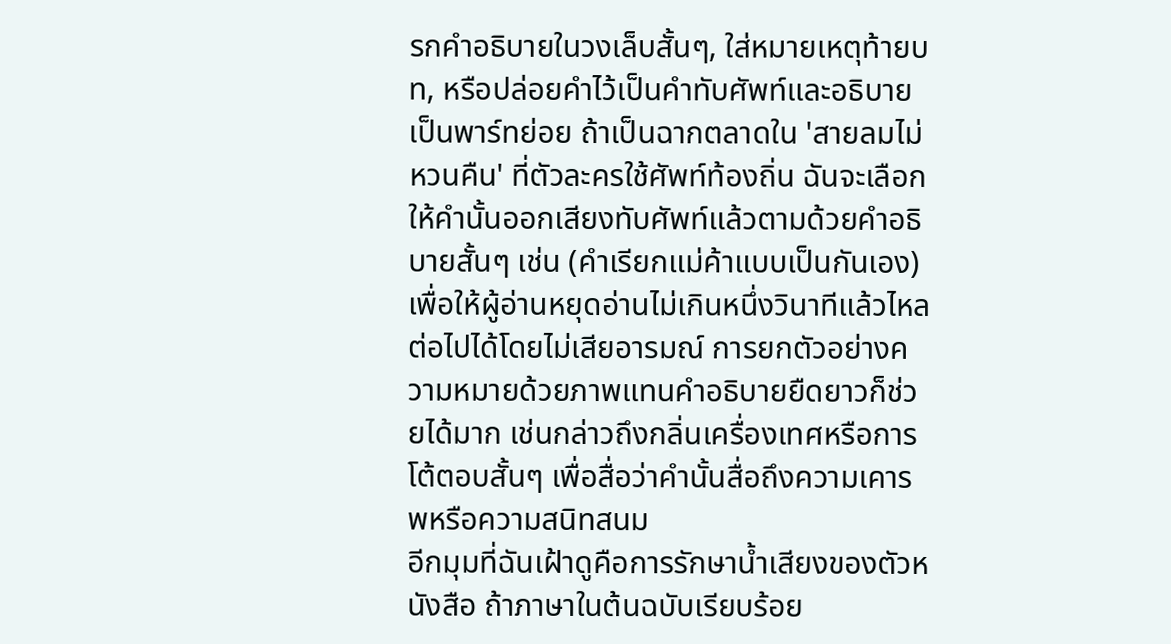รกคำอธิบายในวงเล็บสั้นๆ, ใส่หมายเหตุท้ายบท, หรือปล่อยคำไว้เป็นคำทับศัพท์และอธิบายเป็นพาร์ทย่อย ถ้าเป็นฉากตลาดใน 'สายลมไม่หวนคืน' ที่ตัวละครใช้ศัพท์ท้องถิ่น ฉันจะเลือกให้คำนั้นออกเสียงทับศัพท์แล้วตามด้วยคำอธิบายสั้นๆ เช่น (คำเรียกแม่ค้าแบบเป็นกันเอง) เพื่อให้ผู้อ่านหยุดอ่านไม่เกินหนึ่งวินาทีแล้วไหลต่อไปได้โดยไม่เสียอารมณ์ การยกตัวอย่างความหมายด้วยภาพแทนคำอธิบายยืดยาวก็ช่วยได้มาก เช่นกล่าวถึงกลิ่นเครื่องเทศหรือการโต้ตอบสั้นๆ เพื่อสื่อว่าคำนั้นสื่อถึงความเคารพหรือความสนิทสนม
อีกมุมที่ฉันเฝ้าดูคือการรักษาน้ำเสียงของตัวหนังสือ ถ้าภาษาในต้นฉบับเรียบร้อย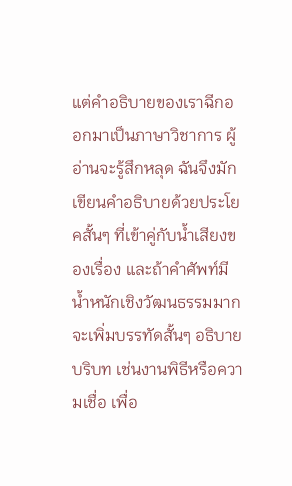แต่คำอธิบายของเราฉีกออกมาเป็นภาษาวิชาการ ผู้อ่านจะรู้สึกหลุด ฉันจึงมักเขียนคำอธิบายด้วยประโยคสั้นๆ ที่เข้าคู่กับน้ำเสียงของเรื่อง และถ้าคำศัพท์มีน้ำหนักเชิงวัฒนธรรมมากจะเพิ่มบรรทัดสั้นๆ อธิบายบริบท เช่นงานพิธีหรือความเชื่อ เพื่อ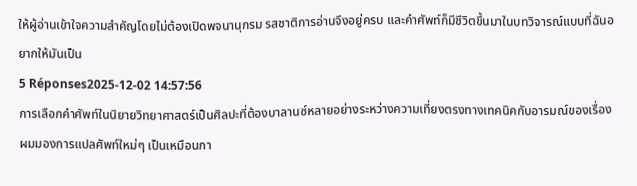ให้ผู้อ่านเข้าใจความสำคัญโดยไม่ต้องเปิดพจนานุกรม รสชาติการอ่านจึงอยู่ครบ และคำศัพท์ก็มีชีวิตขึ้นมาในบทวิจารณ์แบบที่ฉันอยากให้มันเป็น
5 Réponses2025-12-02 14:57:56
การเลือกคำศัพท์ในนิยายวิทยาศาสตร์เป็นศิลปะที่ต้องบาลานซ์หลายอย่างระหว่างความเที่ยงตรงทางเทคนิคกับอารมณ์ของเรื่อง
ผมมองการแปลศัพท์ใหม่ๆ เป็นเหมือนกา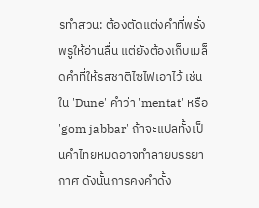รทำสวน: ต้องตัดแต่งคำที่พรั่งพรูให้อ่านลื่น แต่ยังต้องเก็บเมล็ดคำที่ให้รสชาติไซไฟเอาไว้ เช่น ใน 'Dune' คำว่า 'mentat' หรือ 'gom jabbar' ถ้าจะแปลทั้งเป็นคำไทยหมดอาจทำลายบรรยากาศ ดังนั้นการคงคำดั้ง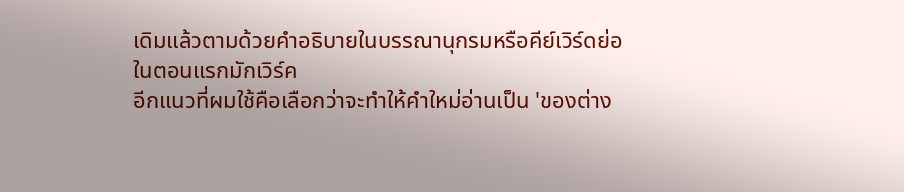เดิมแล้วตามด้วยคำอธิบายในบรรณานุกรมหรือคีย์เวิร์ดย่อในตอนแรกมักเวิร์ค
อีกแนวที่ผมใช้คือเลือกว่าจะทำให้คำใหม่อ่านเป็น 'ของต่าง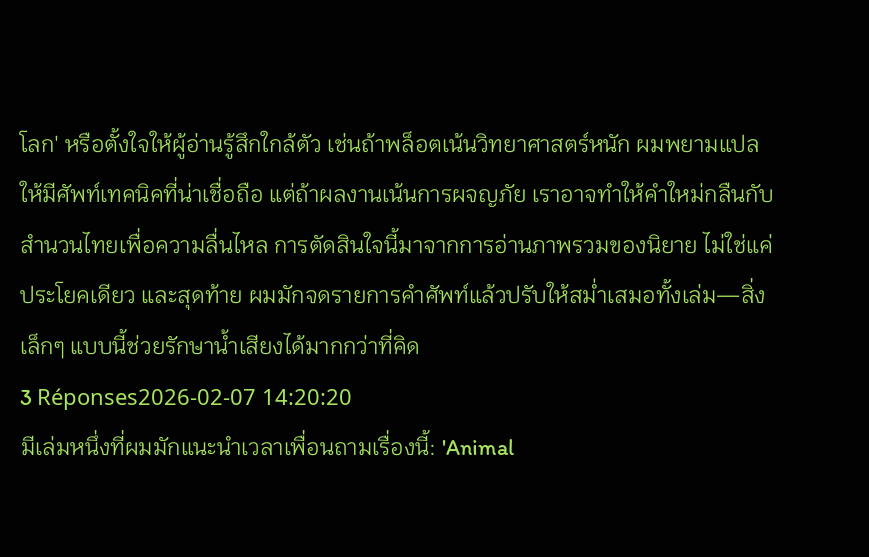โลก' หรือตั้งใจให้ผู้อ่านรู้สึกใกล้ตัว เช่นถ้าพล็อตเน้นวิทยาศาสตร์หนัก ผมพยามแปลให้มีศัพท์เทคนิคที่น่าเชื่อถือ แต่ถ้าผลงานเน้นการผจญภัย เราอาจทำให้คำใหม่กลืนกับสำนวนไทยเพื่อความลื่นไหล การตัดสินใจนี้มาจากการอ่านภาพรวมของนิยาย ไม่ใช่แค่ประโยคเดียว และสุดท้าย ผมมักจดรายการคำศัพท์แล้วปรับให้สม่ำเสมอทั้งเล่ม—สิ่งเล็กๆ แบบนี้ช่วยรักษาน้ำเสียงได้มากกว่าที่คิด
3 Réponses2026-02-07 14:20:20
มีเล่มหนึ่งที่ผมมักแนะนำเวลาเพื่อนถามเรื่องนี้: 'Animal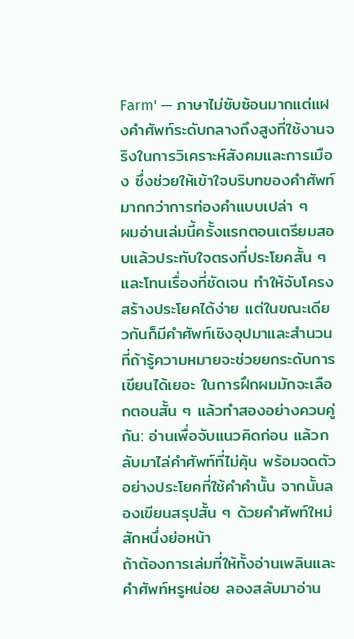Farm' — ภาษาไม่ซับซ้อนมากแต่แฝงคำศัพท์ระดับกลางถึงสูงที่ใช้งานจริงในการวิเคราะห์สังคมและการเมือง ซึ่งช่วยให้เข้าใจบริบทของคำศัพท์มากกว่าการท่องคำแบบเปล่า ๆ
ผมอ่านเล่มนี้ครั้งแรกตอนเตรียมสอบแล้วประทับใจตรงที่ประโยคสั้น ๆ และโทนเรื่องที่ชัดเจน ทำให้จับโครงสร้างประโยคได้ง่าย แต่ในขณะเดียวกันก็มีคำศัพท์เชิงอุปมาและสำนวนที่ถ้ารู้ความหมายจะช่วยยกระดับการเขียนได้เยอะ ในการฝึกผมมักจะเลือกตอนสั้น ๆ แล้วทำสองอย่างควบคู่กัน: อ่านเพื่อจับแนวคิดก่อน แล้วกลับมาไล่คำศัพท์ที่ไม่คุ้น พร้อมจดตัวอย่างประโยคที่ใช้คำคำนั้น จากนั้นลองเขียนสรุปสั้น ๆ ด้วยคำศัพท์ใหม่สักหนึ่งย่อหน้า
ถ้าต้องการเล่มที่ให้ทั้งอ่านเพลินและคำศัพท์หรูหน่อย ลองสลับมาอ่าน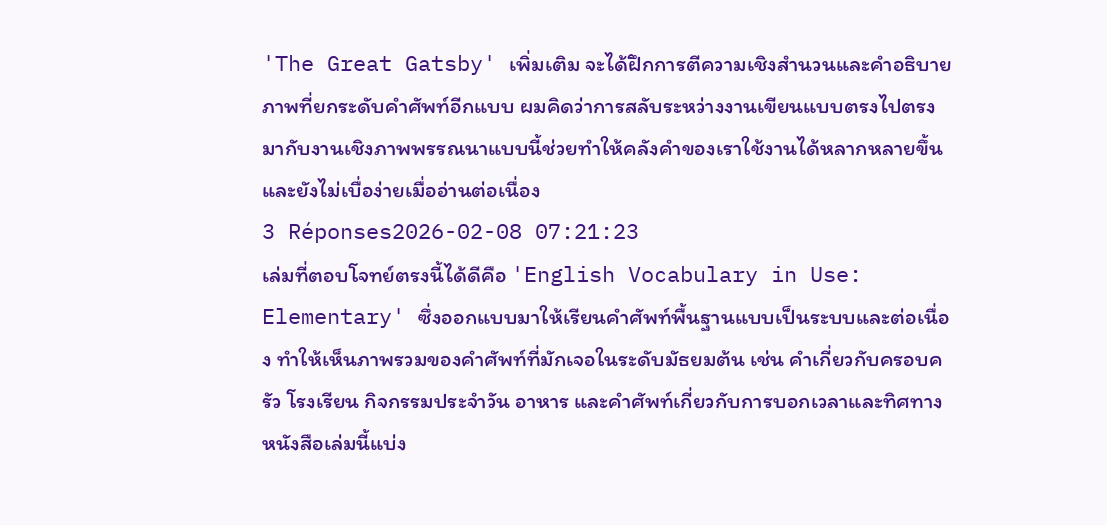'The Great Gatsby' เพิ่มเติม จะได้ฝึกการตีความเชิงสำนวนและคำอธิบายภาพที่ยกระดับคำศัพท์อีกแบบ ผมคิดว่าการสลับระหว่างงานเขียนแบบตรงไปตรงมากับงานเชิงภาพพรรณนาแบบนี้ช่วยทำให้คลังคำของเราใช้งานได้หลากหลายขึ้น และยังไม่เบื่อง่ายเมื่ออ่านต่อเนื่อง
3 Réponses2026-02-08 07:21:23
เล่มที่ตอบโจทย์ตรงนี้ได้ดีคือ 'English Vocabulary in Use: Elementary' ซึ่งออกแบบมาให้เรียนคำศัพท์พื้นฐานแบบเป็นระบบและต่อเนื่อง ทำให้เห็นภาพรวมของคำศัพท์ที่มักเจอในระดับมัธยมต้น เช่น คำเกี่ยวกับครอบครัว โรงเรียน กิจกรรมประจำวัน อาหาร และคำศัพท์เกี่ยวกับการบอกเวลาและทิศทาง หนังสือเล่มนี้แบ่ง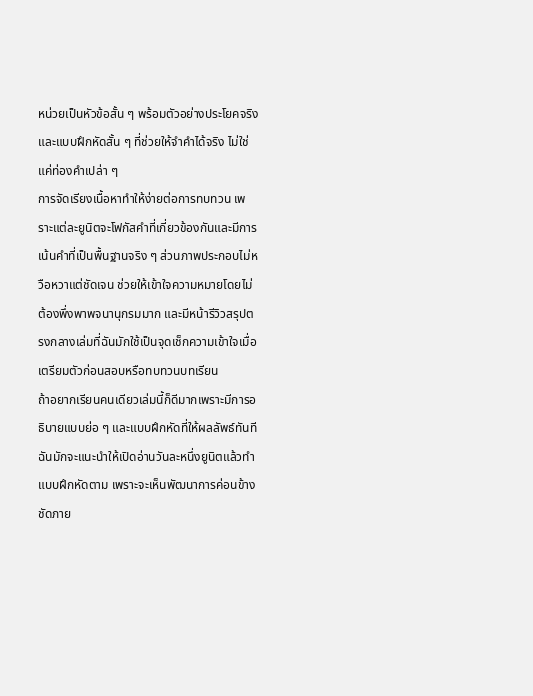หน่วยเป็นหัวข้อสั้น ๆ พร้อมตัวอย่างประโยคจริงและแบบฝึกหัดสั้น ๆ ที่ช่วยให้จำคำได้จริง ไม่ใช่แค่ท่องคำเปล่า ๆ
การจัดเรียงเนื้อหาทำให้ง่ายต่อการทบทวน เพราะแต่ละยูนิตจะโฟกัสคำที่เกี่ยวข้องกันและมีการเน้นคำที่เป็นพื้นฐานจริง ๆ ส่วนภาพประกอบไม่หวือหวาแต่ชัดเจน ช่วยให้เข้าใจความหมายโดยไม่ต้องพึ่งพาพจนานุกรมมาก และมีหน้ารีวิวสรุปตรงกลางเล่มที่ฉันมักใช้เป็นจุดเช็กความเข้าใจเมื่อเตรียมตัวก่อนสอบหรือทบทวนบทเรียน
ถ้าอยากเรียนคนเดียวเล่มนี้ก็ดีมากเพราะมีการอธิบายแบบย่อ ๆ และแบบฝึกหัดที่ให้ผลลัพธ์ทันที ฉันมักจะแนะนำให้เปิดอ่านวันละหนึ่งยูนิตแล้วทำแบบฝึกหัดตาม เพราะจะเห็นพัฒนาการค่อนข้างชัดภาย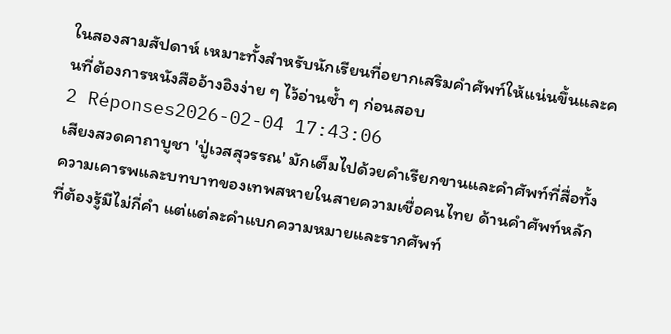ในสองสามสัปดาห์ เหมาะทั้งสำหรับนักเรียนที่อยากเสริมคำศัพท์ให้แน่นขึ้นและคนที่ต้องการหนังสืออ้างอิงง่าย ๆ ไว้อ่านซ้ำ ๆ ก่อนสอบ
2 Réponses2026-02-04 17:43:06
เสียงสวดคาถาบูชา 'ปู่เวสสุวรรณ' มักเต็มไปด้วยคำเรียกขานและคำศัพท์ที่สื่อทั้งความเคารพและบทบาทของเทพสหายในสายความเชื่อคนไทย ด้านคำศัพท์หลักที่ต้องรู้มีไม่กี่คำ แต่แต่ละคำแบกความหมายและรากศัพท์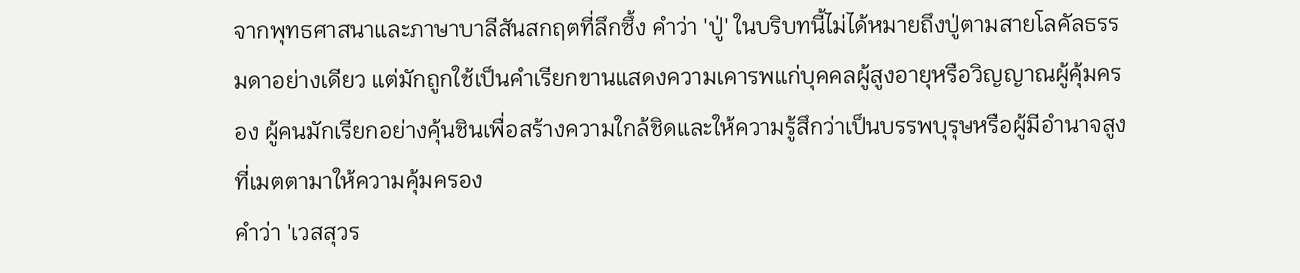จากพุทธศาสนาและภาษาบาลีสันสกฤตที่ลึกซึ้ง คำว่า 'ปู่' ในบริบทนี้ไม่ได้หมายถึงปู่ตามสายโลคัลธรรมดาอย่างเดียว แต่มักถูกใช้เป็นคำเรียกขานแสดงความเคารพแก่บุคคลผู้สูงอายุหรือวิญญาณผู้คุ้มครอง ผู้คนมักเรียกอย่างคุ้นชินเพื่อสร้างความใกล้ชิดและให้ความรู้สึกว่าเป็นบรรพบุรุษหรือผู้มีอำนาจสูงที่เมตตามาให้ความคุ้มครอง
คำว่า 'เวสสุวร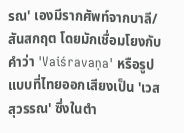รณ' เองมีรากศัพท์จากบาลี/สันสกฤต โดยมักเชื่อมโยงกับคำว่า 'Vaiśravaṇa' หรือรูปแบบที่ไทยออกเสียงเป็น 'เวสสุวรรณ' ซึ่งในตำ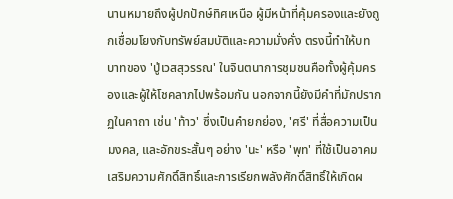นานหมายถึงผู้ปกปักษ์ทิศเหนือ ผู้มีหน้าที่คุ้มครองและยังถูกเชื่อมโยงกับทรัพย์สมบัติและความมั่งคั่ง ตรงนี้ทำให้บทบาทของ 'ปู่เวสสุวรรณ' ในจินตนาการชุมชนคือทั้งผู้คุ้มครองและผู้ให้โชคลาภไปพร้อมกัน นอกจากนี้ยังมีคำที่มักปรากฏในคาถา เช่น 'ท้าว' ซึ่งเป็นคำยกย่อง, 'ศรี' ที่สื่อความเป็นมงคล, และอักขระสั้นๆ อย่าง 'นะ' หรือ 'พุท' ที่ใช้เป็นอาคมเสริมความศักดิ์สิทธิ์และการเรียกพลังศักดิ์สิทธิ์ให้เกิดผ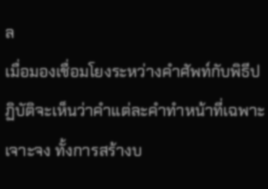ล
เมื่อมองเชื่อมโยงระหว่างคำศัพท์กับพิธีปฏิบัติจะเห็นว่าคำแต่ละคำทำหน้าที่เฉพาะเจาะจง ทั้งการสร้างบ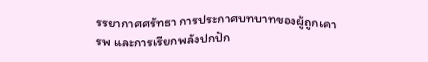รรยากาศศรัทธา การประกาศบทบาทของผู้ถูกเคารพ และการเรียกพลังปกปัก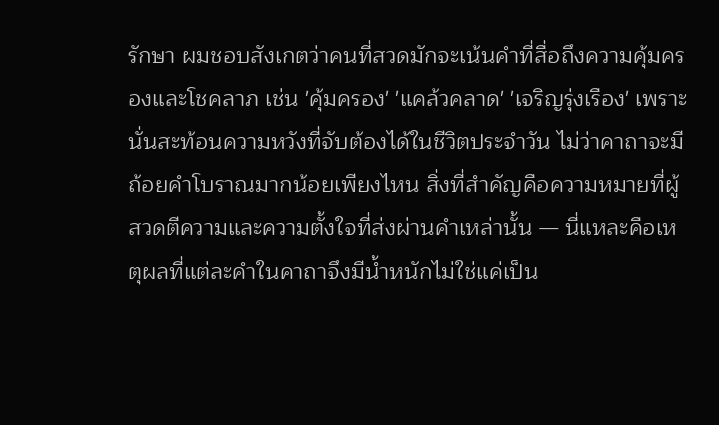รักษา ผมชอบสังเกตว่าคนที่สวดมักจะเน้นคำที่สื่อถึงความคุ้มครองและโชคลาภ เช่น 'คุ้มครอง' 'แคล้วคลาด' 'เจริญรุ่งเรือง' เพราะนั่นสะท้อนความหวังที่จับต้องได้ในชีวิตประจำวัน ไม่ว่าคาถาจะมีถ้อยคำโบราณมากน้อยเพียงไหน สิ่งที่สำคัญคือความหมายที่ผู้สวดตีความและความตั้งใจที่ส่งผ่านคำเหล่านั้น — นี่แหละคือเหตุผลที่แต่ละคำในคาถาจึงมีน้ำหนักไม่ใช่แค่เป็น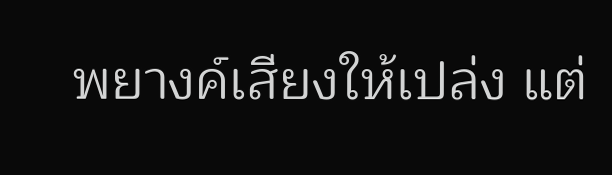พยางค์เสียงให้เปล่ง แต่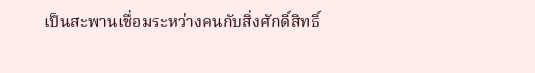เป็นสะพานเชื่อมระหว่างคนกับสิ่งศักดิ์สิทธิ์